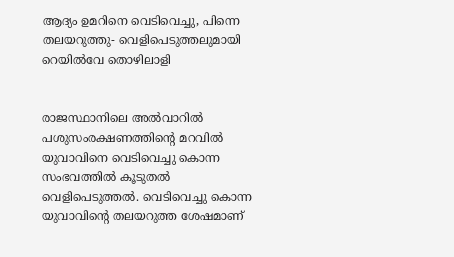ആദ്യം ഉമറിനെ വെടിവെച്ചു, പിന്നെ തലയറുത്തു- വെളിപെടുത്തലുമായി റെയില്‍വേ തൊഴിലാളി


രാജസ്ഥാനിലെ അല്‍വാറില്‍ പശുസംരക്ഷണത്തിന്റെ മറവില്‍ യുവാവിനെ വെടിവെച്ചു കൊന്ന സംഭവത്തില്‍ കൂടുതല്‍ വെളിപെടുത്തല്‍. വെടിവെച്ചു കൊന്ന യുവാവിന്റെ തലയറുത്ത ശേഷമാണ്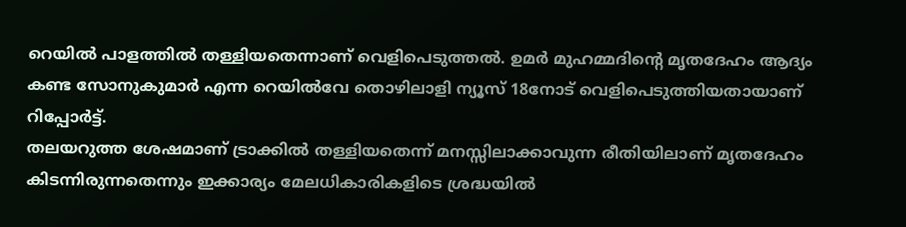റെയില്‍ പാളത്തില്‍ തള്ളിയതെന്നാണ് വെളിപെടുത്തല്‍. ഉമര്‍ മുഹമ്മദിന്റെ മൃതദേഹം ആദ്യം കണ്ട സോനുകുമാര്‍ എന്ന റെയില്‍വേ തൊഴിലാളി ന്യൂസ് 18നോട് വെളിപെടുത്തിയതായാണ് റിപ്പോര്‍ട്ട്.
തലയറുത്ത ശേഷമാണ് ട്രാക്കില്‍ തള്ളിയതെന്ന് മനസ്സിലാക്കാവുന്ന രീതിയിലാണ് മൃതദേഹം കിടന്നിരുന്നതെന്നും ഇക്കാര്യം മേലധികാരികളിടെ ശ്രദ്ധയില്‍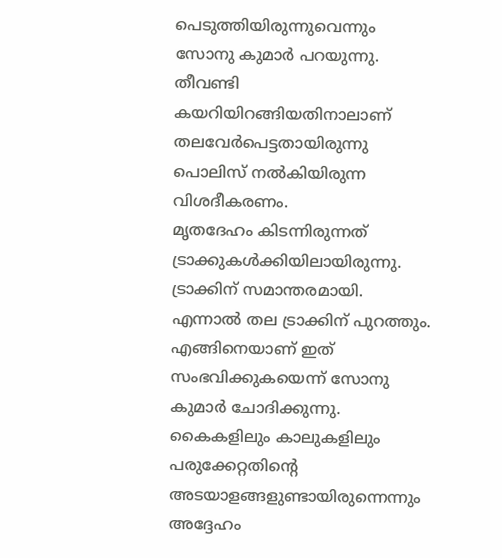പെടുത്തിയിരുന്നുവെന്നും സോനു കുമാര്‍ പറയുന്നു. തീവണ്ടി കയറിയിറങ്ങിയതിനാലാണ് തലവേര്‍പെട്ടതായിരുന്നു പൊലിസ് നല്‍കിയിരുന്ന വിശദീകരണം.
മൃതദേഹം കിടന്നിരുന്നത് ട്രാക്കുകള്‍ക്കിയിലായിരുന്നു. ട്രാക്കിന് സമാന്തരമായി. എന്നാല്‍ തല ട്രാക്കിന് പുറത്തും. എങ്ങിനെയാണ് ഇത് സംഭവിക്കുകയെന്ന് സോനു കുമാര്‍ ചോദിക്കുന്നു. കൈകളിലും കാലുകളിലും പരുക്കേറ്റതിന്റെ അടയാളങ്ങളുണ്ടായിരുന്നെന്നും അദ്ദേഹം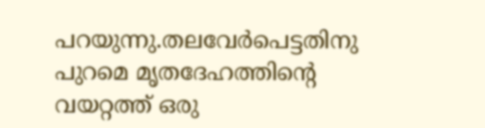പറയുന്നു.തലവേര്‍പെട്ടതിനു പുറമെ മൃതദേഹത്തിന്റെ വയറ്റത്ത് ഒരു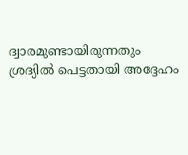ദ്വാരമുണ്ടായിരുന്നതും ശ്രദ്യില്‍ പെട്ടതായി അദ്ദേഹം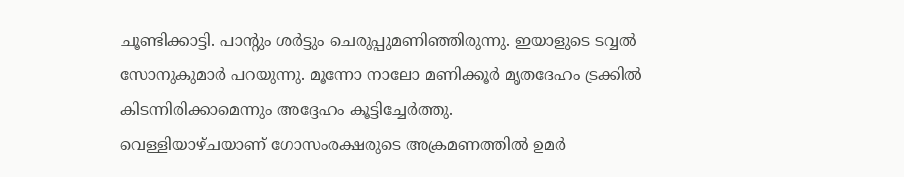ചൂണ്ടിക്കാട്ടി. പാന്റും ശര്‍ട്ടും ചെരുപ്പുമണിഞ്ഞിരുന്നു. ഇയാളുടെ ടവ്വല്‍ സോനുകുമാര്‍ പറയുന്നു. മൂന്നോ നാലോ മണിക്കൂര്‍ മൃതദേഹം ട്രക്കില്‍ കിടന്നിരിക്കാമെന്നും അദ്ദേഹം കൂട്ടിച്ചേര്‍ത്തു.
വെള്ളിയാഴ്ചയാണ് ഗോസംരക്ഷരുടെ അക്രമണത്തില്‍ ഉമര്‍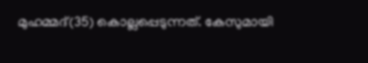മുഹമ്മദ്(35) കൊല്ലപ്പെടുന്നത്. കേസുമായി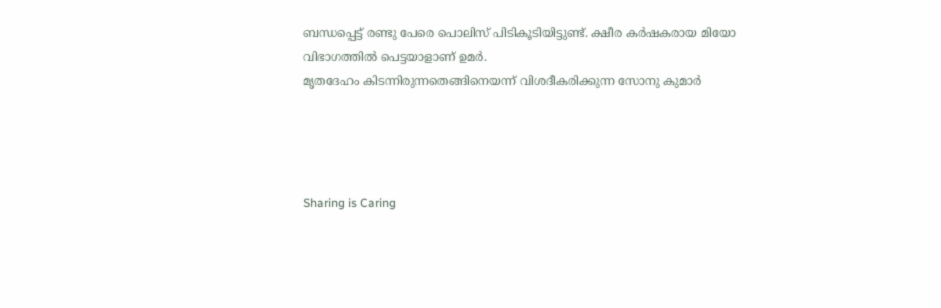ബന്ധപ്പെട്ട് രണ്ടു പേരെ പൊലിസ് പിടികൂടിയിട്ടുണ്ട്. ക്ഷീര കര്‍ഷകരായ മിയോ വിഭാഗത്തില്‍ പെട്ടയാളാണ് ഉമര്‍.
മൃതദേഹം കിടന്നിരുന്നതെങ്ങിനെയന്ന് വിശദീകരിക്കുന്ന സോനു കുമാര്‍




Sharing is Caring